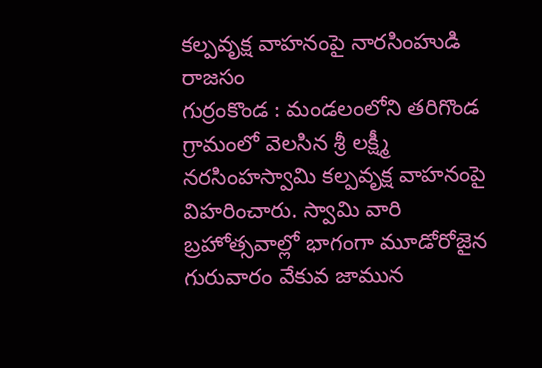కల్పవృక్ష వాహనంపై నారసింహుడి రాజసం
గుర్రంకొండ : మండలంలోని తరిగొండ గ్రామంలో వెలసిన శ్రీ లక్ష్మీ నరసింహస్వామి కల్పవృక్ష వాహనంపై విహరించారు. స్వామి వారి బ్రహోత్సవాల్లో భాగంగా మూడోరోజైన గురువారం వేకువ జామున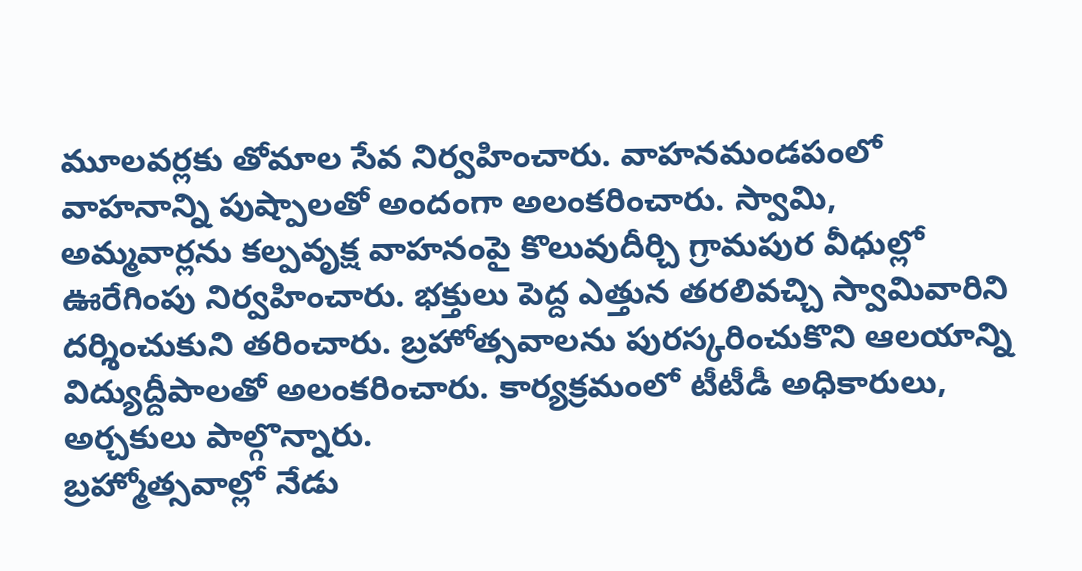మూలవర్లకు తోమాల సేవ నిర్వహించారు. వాహనమండపంలో వాహనాన్ని పుష్పాలతో అందంగా అలంకరించారు. స్వామి, అమ్మవార్లను కల్పవృక్ష వాహనంపై కొలువుదీర్చి గ్రామపుర వీధుల్లో ఊరేగింపు నిర్వహించారు. భక్తులు పెద్ద ఎత్తున తరలివచ్చి స్వామివారిని దర్శించుకుని తరించారు. బ్రహోత్సవాలను పురస్కరించుకొని ఆలయాన్ని విద్యుద్దీపాలతో అలంకరించారు. కార్యక్రమంలో టీటీడీ అధికారులు, అర్చకులు పాల్గొన్నారు.
బ్రహ్మోత్సవాల్లో నేడు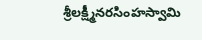శ్రీలక్ష్మీనరసింహస్వామి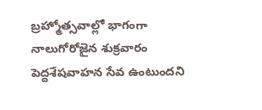బ్రహ్మోత్సవాల్లో భాగంగా నాలుగోరోజైన శుక్రవారం పెద్దశేషవాహన సేవ ఉంటుందని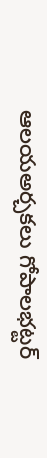ఆలయఅర్చకలు గోపాలభట్టర్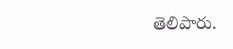తెలిపారు.